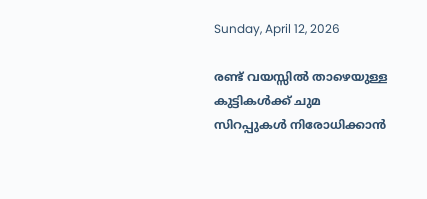Sunday, April 12, 2026

രണ്ട് വയസ്സിൽ താഴെയുള്ള കുട്ടികൾക്ക് ചുമ സിറപ്പുകൾ നിരോധിക്കാൻ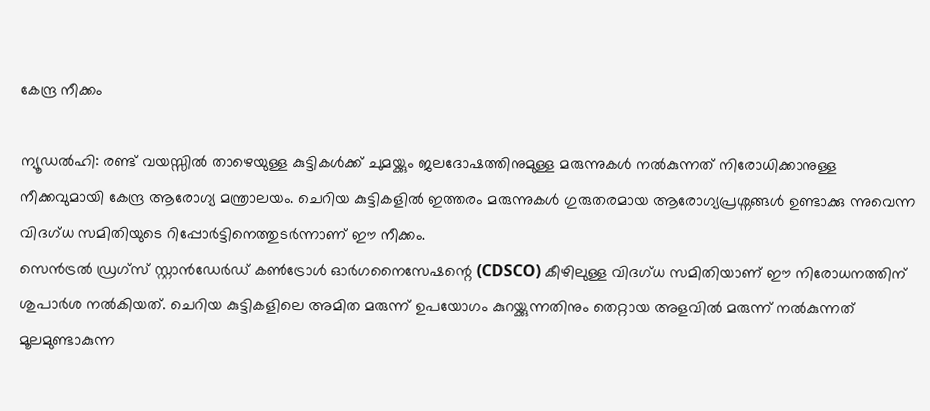കേന്ദ്ര നീക്കം

ന്യൂഡൽഹി: രണ്ട് വയസ്സിൽ താഴെയുള്ള കുട്ടികൾക്ക് ചുമയ്ക്കും ജലദോഷത്തിനുമുള്ള മരുന്നുകൾ നൽകുന്നത് നിരോധിക്കാനുള്ള നീക്കവുമായി കേന്ദ്ര ആരോഗ്യ മന്ത്രാലയം. ചെറിയ കുട്ടികളിൽ ഇത്തരം മരുന്നുകൾ ഗുരുതരമായ ആരോഗ്യപ്രശ്നങ്ങൾ ഉണ്ടാക്കു ന്നുവെന്ന വിദഗ്ധ സമിതിയുടെ റിപ്പോർട്ടിനെത്തുടർന്നാണ് ഈ നീക്കം.
സെൻട്രൽ ഡ്രഗ്‌സ് സ്റ്റാൻഡേർഡ് കൺട്രോൾ ഓർഗനൈസേഷന്റെ (CDSCO) കീഴിലുള്ള വിദഗ്ധ സമിതിയാണ് ഈ നിരോധനത്തിന് ശുപാർശ നൽകിയത്. ചെറിയ കുട്ടികളിലെ അമിത മരുന്ന് ഉപയോഗം കുറയ്ക്കുന്നതിനും തെറ്റായ അളവിൽ മരുന്ന് നൽകുന്നത് മൂലമുണ്ടാകുന്ന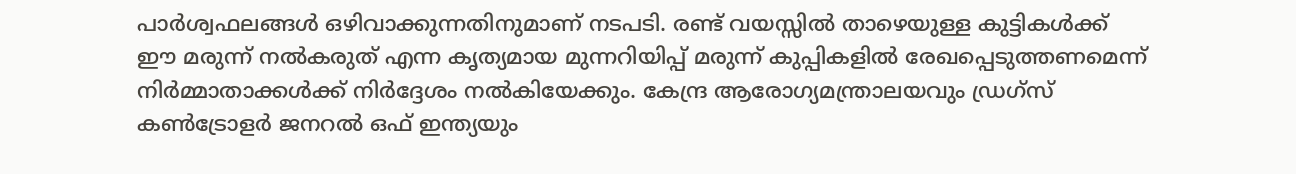പാർശ്വഫലങ്ങൾ ഒഴിവാക്കുന്നതിനുമാണ്‌ ന‌ടപടി. രണ്ട് വയസ്സിൽ താഴെയുള്ള കുട്ടികൾക്ക് ഈ മരുന്ന് നൽകരുത് എന്ന കൃത്യമായ മുന്നറിയിപ്പ് മരുന്ന് കുപ്പികളിൽ രേഖപ്പെടുത്തണമെന്ന് നിർമ്മാതാക്കൾക്ക് നിർദ്ദേശം നൽകിയേക്കും. കേന്ദ്ര ആരോഗ്യമന്ത്രാലയവും ഡ്രഗ്സ് കൺട്രോളർ ജനറൽ ഒഫ് ഇന്ത്യയും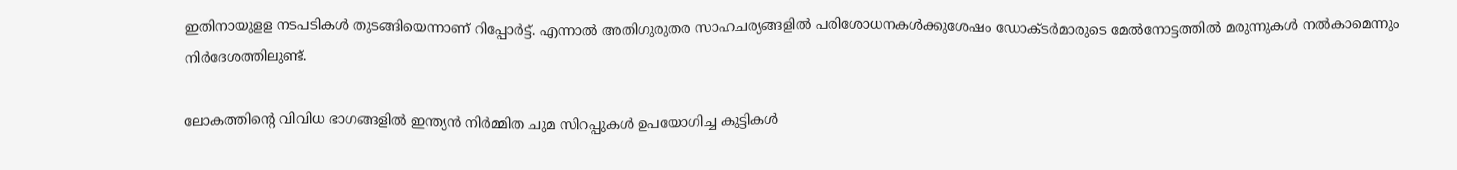ഇതിനായുളള നടപടികൾ തുടങ്ങിയെന്നാണ് റിപ്പോർട്ട്. എന്നാൽ അതിഗുരുതര സാഹചര്യങ്ങളിൽ പരിശോധനകൾക്കുശേഷം ഡോക്ടർമാരുടെ മേൽനോട്ടത്തിൽ മരുന്നുകൾ നൽകാമെന്നും നിർദേശത്തിലുണ്ട്.

ലോകത്തിന്റെ വിവിധ ഭാഗങ്ങളിൽ ഇന്ത്യൻ നിർമ്മിത ചുമ സിറപ്പുകൾ ഉപയോഗിച്ച കുട്ടികൾ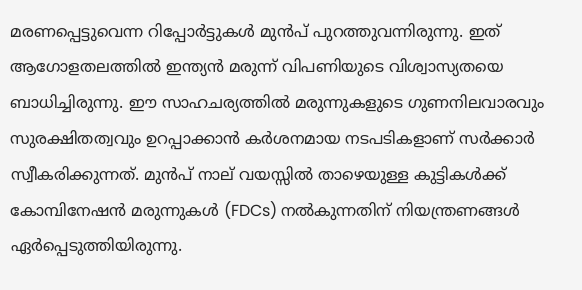മരണപ്പെട്ടുവെന്ന റിപ്പോർട്ടുകൾ മുൻപ് പുറത്തുവന്നിരുന്നു. ഇത് ആഗോളതലത്തിൽ ഇന്ത്യൻ മരുന്ന് വിപണിയുടെ വിശ്വാസ്യതയെ ബാധിച്ചിരുന്നു. ഈ സാഹചര്യത്തിൽ മരുന്നുകളുടെ ഗുണനിലവാരവും സുരക്ഷിതത്വവും ഉറപ്പാക്കാൻ കർശനമായ നടപടികളാണ് സർക്കാർ സ്വീകരിക്കുന്നത്. മുൻപ് നാല് വയസ്സിൽ താഴെയുള്ള കുട്ടികൾക്ക് കോമ്പിനേഷൻ മരുന്നുകൾ (FDCs) നൽകുന്നതിന് നിയന്ത്രണങ്ങൾ ഏർപ്പെടുത്തിയിരുന്നു.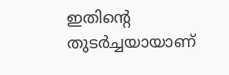ഇതിന്റെ തുടർച്ചയായാണ്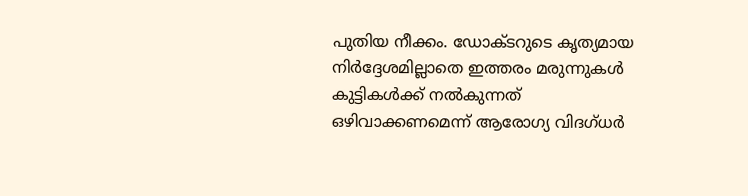പുതിയ നീക്കം. ഡോക്ടറുടെ കൃത്യമായ നിർദ്ദേശമില്ലാതെ ഇത്തരം മരുന്നുകൾ കുട്ടികൾക്ക് നൽകുന്നത് ഒഴിവാക്കണമെന്ന് ആരോഗ്യ വിദഗ്ധർ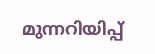മുന്നറിയിപ്പ്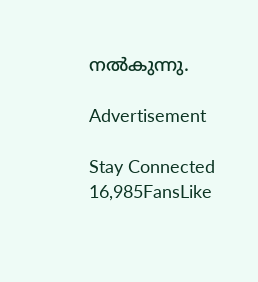നൽകുന്നു.

Advertisement

Stay Connected
16,985FansLike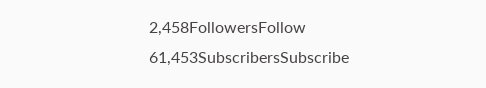2,458FollowersFollow
61,453SubscribersSubscribe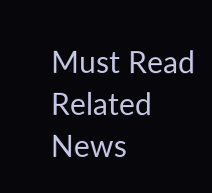Must Read
Related News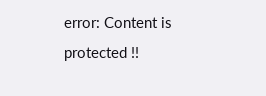error: Content is protected !!